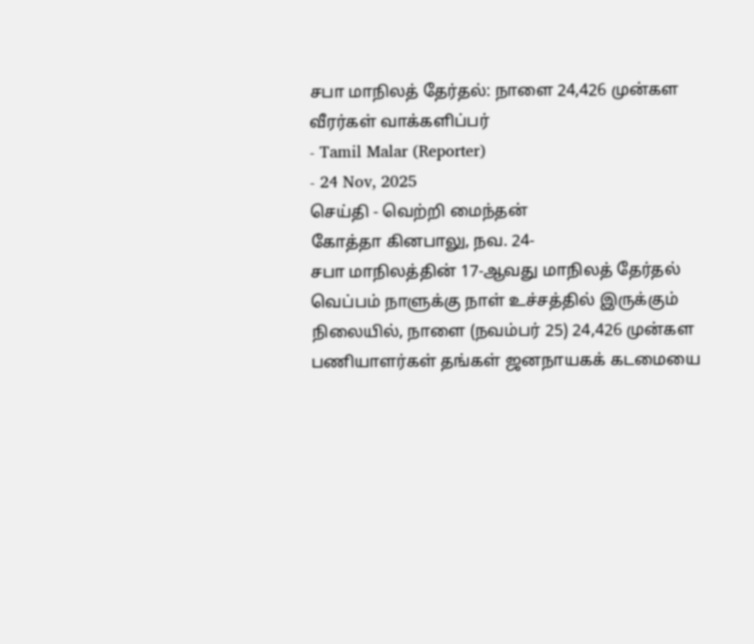சபா மாநிலத் தேர்தல்: நாளை 24,426 முன்கள வீரர்கள் வாக்களிப்பர்
- Tamil Malar (Reporter)
- 24 Nov, 2025
செய்தி - வெற்றி மைந்தன்
கோத்தா கினபாலு, நவ. 24-
சபா மாநிலத்தின் 17-ஆவது மாநிலத் தேர்தல் வெப்பம் நாளுக்கு நாள் உச்சத்தில் இருக்கும் நிலையில், நாளை (நவம்பர் 25) 24,426 முன்கள பணியாளர்கள் தங்கள் ஜனநாயகக் கடமையை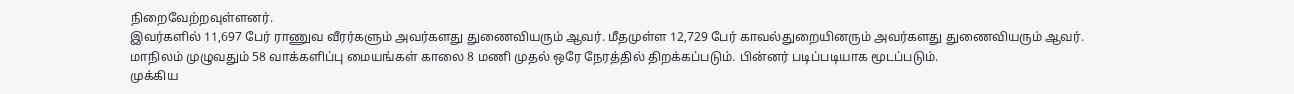நிறைவேற்றவுள்ளனர்.
இவர்களில் 11,697 பேர் ராணுவ வீரர்களும் அவர்களது துணைவியரும் ஆவர். மீதமுள்ள 12,729 பேர் காவல்துறையினரும் அவர்களது துணைவியரும் ஆவர்.
மாநிலம் முழுவதும் 58 வாக்களிப்பு மையங்கள் காலை 8 மணி முதல் ஒரே நேரத்தில் திறக்கப்படும். பின்னர் படிப்படியாக மூடப்படும்.
முக்கிய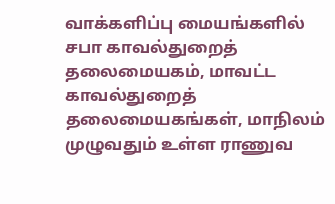வாக்களிப்பு மையங்களில் சபா காவல்துறைத் தலைமையகம், மாவட்ட காவல்துறைத் தலைமையகங்கள், மாநிலம் முழுவதும் உள்ள ராணுவ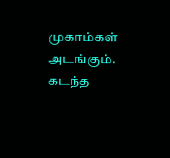முகாம்கள் அடங்கும்.
கடந்த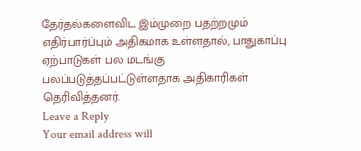தேர்தல்களைவிட இம்முறை பதற்றமும் எதிர்பார்ப்பும் அதிகமாக உள்ளதால், பாதுகாப்பு ஏற்பாடுகள் பல மடங்கு பலப்படுத்தப்பட்டுள்ளதாக அதிகாரிகள் தெரிவித்தனர்.
Leave a Reply
Your email address will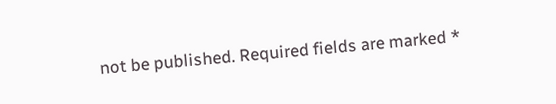not be published. Required fields are marked *